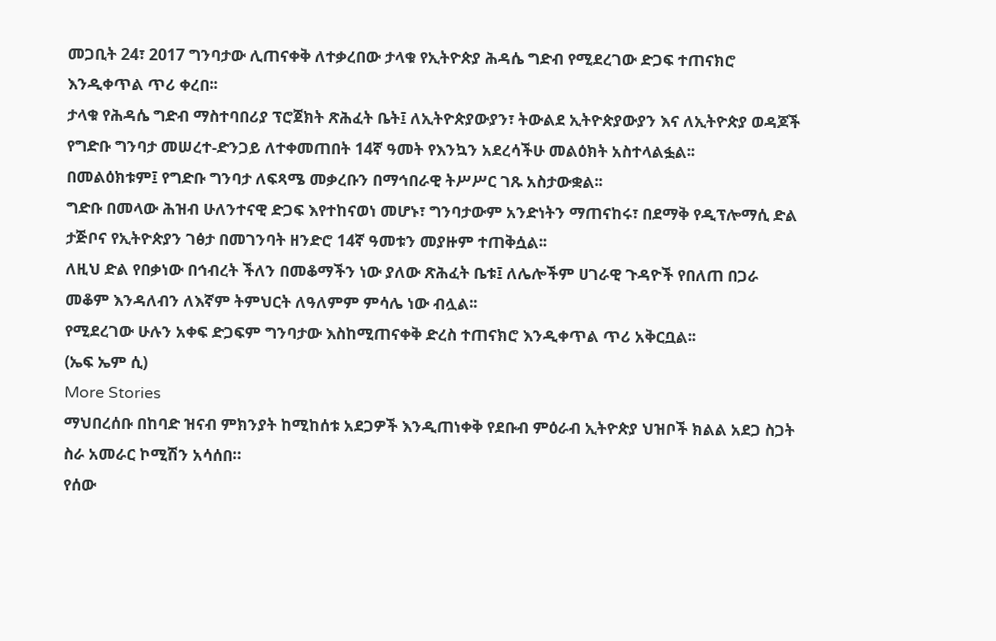መጋቢት 24፣ 2017 ግንባታው ሊጠናቀቅ ለተቃረበው ታላቁ የኢትዮጵያ ሕዳሴ ግድብ የሚደረገው ድጋፍ ተጠናክሮ እንዲቀጥል ጥሪ ቀረበ፡፡
ታላቁ የሕዳሴ ግድብ ማስተባበሪያ ፕሮጀክት ጽሕፈት ቤት፤ ለኢትዮጵያውያን፣ ትውልደ ኢትዮጵያውያን እና ለኢትዮጵያ ወዳጆች የግድቡ ግንባታ መሠረተ-ድንጋይ ለተቀመጠበት 14ኛ ዓመት የእንኳን አደረሳችሁ መልዕክት አስተላልፏል፡፡
በመልዕክቱም፤ የግድቡ ግንባታ ለፍጻሜ መቃረቡን በማኅበራዊ ትሥሥር ገጹ አስታውቋል፡፡
ግድቡ በመላው ሕዝብ ሁለንተናዊ ድጋፍ እየተከናወነ መሆኑ፣ ግንባታውም አንድነትን ማጠናከሩ፣ በደማቅ የዲፕሎማሲ ድል ታጅቦና የኢትዮጵያን ገፅታ በመገንባት ዘንድሮ 14ኛ ዓመቱን መያዙም ተጠቅሷል፡፡
ለዚህ ድል የበቃነው በኅብረት ችለን በመቆማችን ነው ያለው ጽሕፈት ቤቱ፤ ለሌሎችም ሀገራዊ ጉዳዮች የበለጠ በጋራ መቆም እንዳለብን ለእኛም ትምህርት ለዓለምም ምሳሌ ነው ብሏል፡፡
የሚደረገው ሁሉን አቀፍ ድጋፍም ግንባታው እስከሚጠናቀቅ ድረስ ተጠናክሮ እንዲቀጥል ጥሪ አቅርቧል፡፡
(ኤፍ ኤም ሲ)
More Stories
ማህበረሰቡ በከባድ ዝናብ ምክንያት ከሚከሰቱ አደጋዎች እንዲጠነቀቅ የደቡብ ምዕራብ ኢትዮጵያ ህዝቦች ክልል አደጋ ስጋት ስራ አመራር ኮሚሽን አሳሰበ።
የሰው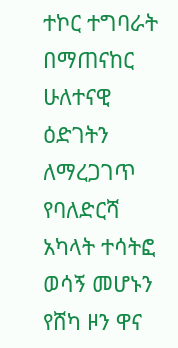ተኮር ተግባራት በማጠናከር ሁለተናዊ ዕድገትን ለማረጋገጥ የባለድርሻ አካላት ተሳትፎ ወሳኝ መሆኑን የሸካ ዞን ዋና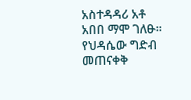አስተዳዳሪ አቶ አበበ ማሞ ገለፁ።
የህዳሴው ግድብ መጠናቀቅ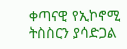ቀጣናዊ የኢኮኖሚ ትስስርን ያሳድጋል